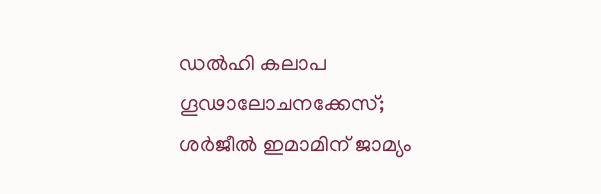ഡൽഹി കലാപ ഗൂഢാലോചനക്കേസ്; ശർജീൽ ഇമാമിന് ജാമ്യം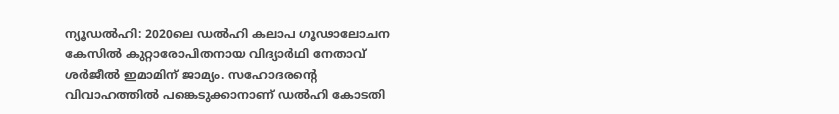ന്യൂഡൽഹി: 2020ലെ ഡൽഹി കലാപ ഗൂഢാലോചന കേസിൽ കുറ്റാരോപിതനായ വിദ്യാർഥി നേതാവ് ശർജീൽ ഇമാമിന് ജാമ്യം. സഹോദരന്റെ വിവാഹത്തിൽ പങ്കെടുക്കാനാണ് ഡൽഹി കോടതി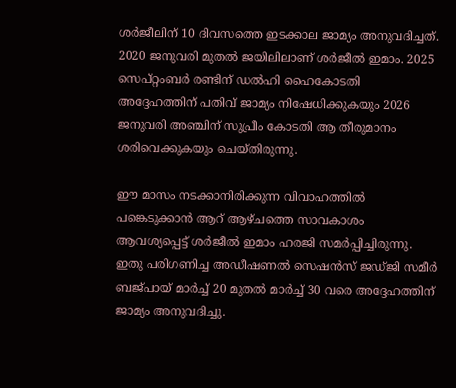ശർജീലിന് 10 ദിവസത്തെ ഇടക്കാല ജാമ്യം അനുവദിച്ചത്. 2020 ജനുവരി മുതൽ ജയിലിലാണ് ശർജീൽ ഇമാം. 2025 സെപ്റ്റംബർ രണ്ടിന് ഡൽഹി ഹൈകോടതി അദ്ദേഹത്തിന് പതിവ് ജാമ്യം നിഷേധിക്കുകയും 2026 ജനുവരി അഞ്ചിന് സുപ്രീം കോടതി ആ തീരുമാനം ശരിവെക്കുകയും ചെയ്തിരുന്നു.

ഈ മാസം നടക്കാനിരിക്കുന്ന വിവാഹത്തിൽ പങ്കെടുക്കാൻ ആറ് ആഴ്ചത്തെ സാവകാശം ആവശ്യപ്പെട്ട് ശർജീൽ ഇമാം ഹരജി സമർപ്പിച്ചിരുന്നു. ഇതു പരിഗണിച്ച അഡീഷണൽ സെഷൻസ് ജഡ്ജി സമീർ ബജ്‌പായ് മാർച്ച് 20 മുതൽ മാർച്ച് 30 വരെ അദ്ദേഹത്തിന് ജാമ്യം അനുവദിച്ചു.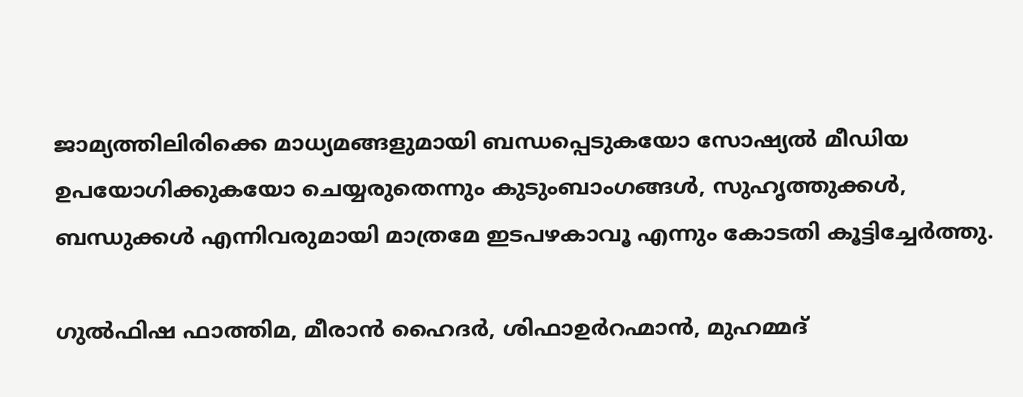ജാമ്യത്തിലിരിക്കെ മാധ്യമങ്ങളുമായി ബന്ധപ്പെടുകയോ സോഷ്യൽ മീഡിയ ഉപയോഗിക്കുകയോ ചെയ്യരുതെന്നും കുടുംബാംഗങ്ങൾ, സുഹൃത്തുക്കൾ, ബന്ധുക്കൾ എന്നിവരുമായി മാത്രമേ ഇടപഴകാവൂ എന്നും കോടതി കൂട്ടിച്ചേർത്തു.

ഗുൽഫിഷ ഫാത്തിമ, മീരാൻ ഹൈദർ, ശിഫാഉർറഹ്മാൻ, മുഹമ്മദ്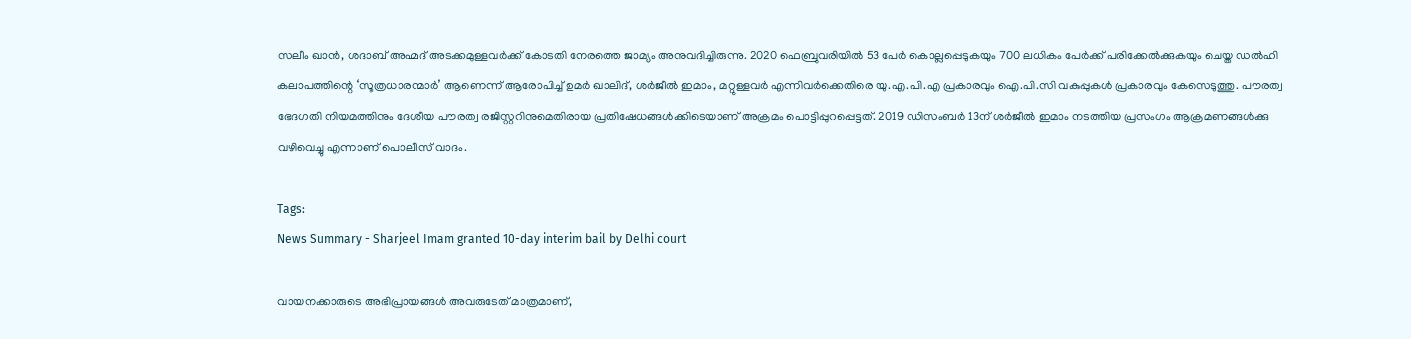സലീം ഖാൻ, ശദാബ് അഹ്മദ് അടക്കമുള്ളവർക്ക് കോടതി നേരത്തെ ജാമ്യം അനുവദിച്ചിരുന്നു. 2020 ഫെബ്രുവരിയിൽ 53 പേർ കൊല്ലപ്പെടുകയും 700 ലധികം പേർക്ക് പരിക്കേൽക്കുകയും ചെയ്ത ഡൽഹി കലാപത്തിന്റെ ‘സൂത്രധാരന്മാർ’ ആണെന്ന് ആരോപിച്ച് ഉമർ ഖാലിദ്, ശര്‍ജീല്‍ ഇമാം, മറ്റുള്ളവർ എന്നിവർക്കെതിരെ യു.എ.പി.എ പ്രകാരവും ഐ.പി.സി വകുപ്പുകൾ പ്രകാരവും കേസെടുത്തു. പൗരത്വ ഭേദഗതി നിയമത്തിനും ദേശീയ പൗരത്വ രജിസ്റ്ററിനുമെതിരായ പ്രതിഷേധങ്ങൾക്കിടെയാണ് അക്രമം പൊട്ടിപ്പുറപ്പെട്ടത്. 2019 ഡിസംബര്‍ 13ന് ശര്‍ജീല്‍ ഇമാം നടത്തിയ പ്രസംഗം ആക്രമണങ്ങൾക്കു വഴിവെച്ചു എന്നാണ് പൊലീസ് വാദം.

Tags:
News Summary - Sharjeel Imam granted 10-day interim bail by Delhi court

വായനക്കാരുടെ അഭിപ്രായങ്ങള്‍ അവരുടേത് മാത്രമാണ്,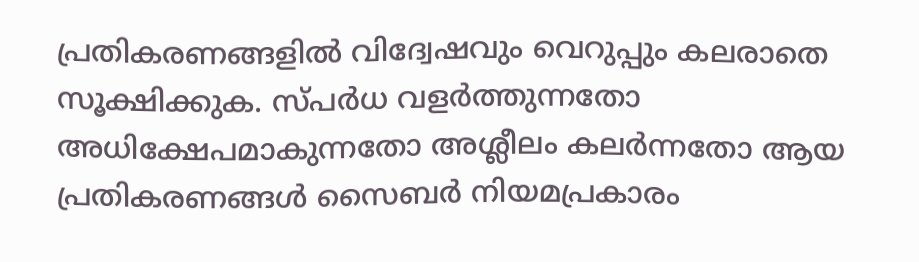പ്രതികരണങ്ങളിൽ വിദ്വേഷവും വെറുപ്പും കലരാതെ സൂക്ഷിക്കുക. സ്പർധ വളർത്തുന്നതോ അധിക്ഷേപമാകുന്നതോ അശ്ലീലം കലർന്നതോ ആയ പ്രതികരണങ്ങൾ സൈബർ നിയമപ്രകാരം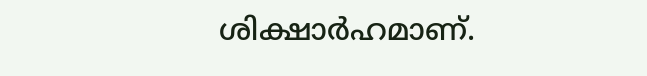ശിക്ഷാർഹമാണ്.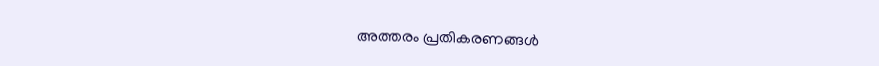അത്തരം പ്രതികരണങ്ങൾ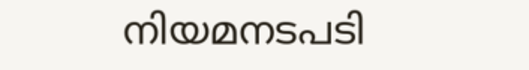നിയമനടപടി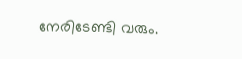നേരിടേണ്ടി വരും.